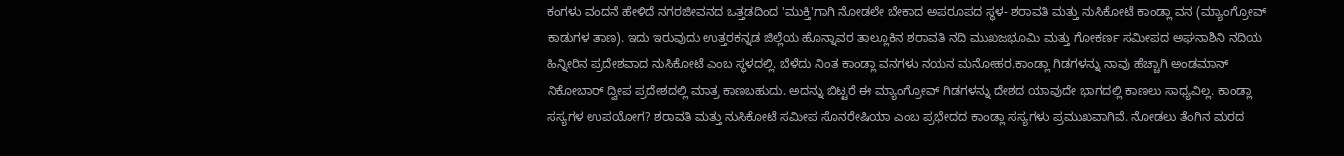ಕಂಗಳು ವಂದನೆ ಹೇಳಿದೆ ನಗರಜೀವನದ ಒತ್ತಡದಿಂದ 'ಮುಕ್ತಿ'ಗಾಗಿ ನೋಡಲೇ ಬೇಕಾದ ಅಪರೂಪದ ಸ್ಥಳ- ಶರಾವತಿ ಮತ್ತು ನುಸಿಕೋಟೆ ಕಾಂಡ್ಲಾ ವನ (ಮ್ಯಾಂಗ್ರೋವ್ ಕಾಡುಗಳ ತಾಣ). ಇದು ಇರುವುದು ಉತ್ತರಕನ್ನಡ ಜಿಲ್ಲೆಯ ಹೊನ್ನಾವರ ತಾಲ್ಲೂಕಿನ ಶರಾವತಿ ನದಿ ಮುಖಜಭೂಮಿ ಮತ್ತು ಗೋಕರ್ಣ ಸಮೀಪದ ಅಘನಾಶಿನಿ ನದಿಯ ಹಿನ್ನೀರಿನ ಪ್ರದೇಶವಾದ ನುಸಿಕೋಟೆ ಎಂಬ ಸ್ಥಳದಲ್ಲಿ. ಬೆಳೆದು ನಿಂತ ಕಾಂಡ್ಲಾ ವನಗಳು ನಯನ ಮನೋಹರ.ಕಾಂಡ್ಲಾ ಗಿಡಗಳನ್ನು ನಾವು ಹೆಚ್ಚಾಗಿ ಅಂಡಮಾನ್ ನಿಕೋಬಾರ್ ದ್ವೀಪ ಪ್ರದೇಶದಲ್ಲಿ ಮಾತ್ರ ಕಾಣಬಹುದು. ಅದನ್ನು ಬಿಟ್ಟರೆ ಈ ಮ್ಯಾಂಗ್ರೋವ್ ಗಿಡಗಳನ್ನು ದೇಶದ ಯಾವುದೇ ಭಾಗದಲ್ಲಿ ಕಾಣಲು ಸಾಧ್ಯವಿಲ್ಲ. ಕಾಂಡ್ಲಾ ಸಸ್ಯಗಳ ಉಪಯೋಗ? ಶರಾವತಿ ಮತ್ತು ನುಸಿಕೋಟೆ ಸಮೀಪ ಸೊನರೇಷಿಯಾ ಎಂಬ ಪ್ರಭೇದದ ಕಾಂಡ್ಲಾ ಸಸ್ಯಗಳು ಪ್ರಮುಖವಾಗಿವೆ. ನೋಡಲು ತೆಂಗಿನ ಮರದ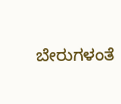ಬೇರುಗಳಂತೆ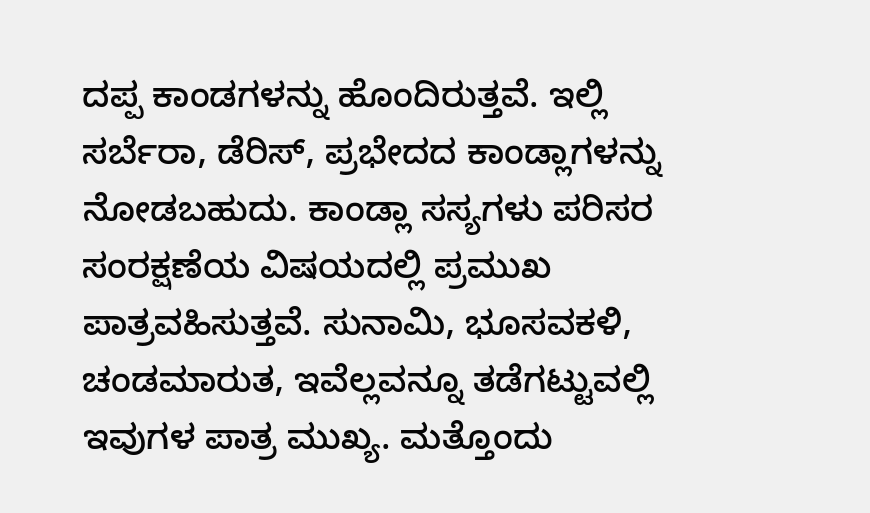ದಪ್ಪ ಕಾಂಡಗಳನ್ನು ಹೊಂದಿರುತ್ತವೆ. ಇಲ್ಲಿ ಸರ್ಬೆರಾ, ಡೆರಿಸ್, ಪ್ರಭೇದದ ಕಾಂಡ್ಲಾಗಳನ್ನು ನೋಡಬಹುದು. ಕಾಂಡ್ಲಾ ಸಸ್ಯಗಳು ಪರಿಸರ ಸಂರಕ್ಷಣೆಯ ವಿಷಯದಲ್ಲಿ ಪ್ರಮುಖ ಪಾತ್ರವಹಿಸುತ್ತವೆ. ಸುನಾಮಿ, ಭೂಸವಕಳಿ, ಚಂಡಮಾರುತ, ಇವೆಲ್ಲವನ್ನೂ ತಡೆಗಟ್ಟುವಲ್ಲಿ ಇವುಗಳ ಪಾತ್ರ ಮುಖ್ಯ. ಮತ್ತೊಂದು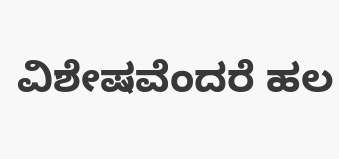ವಿಶೇಷವೆಂದರೆ ಹಲ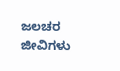ಜಲಚರ ಜೀವಿಗಳು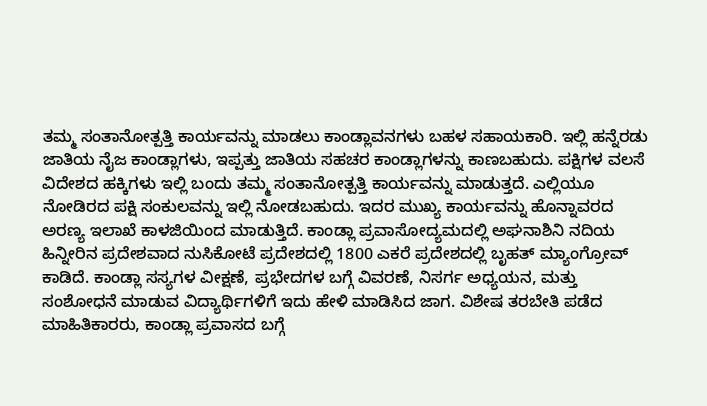ತಮ್ಮ ಸಂತಾನೋತ್ಪತ್ತಿ ಕಾರ್ಯವನ್ನು ಮಾಡಲು ಕಾಂಡ್ಲಾವನಗಳು ಬಹಳ ಸಹಾಯಕಾರಿ. ಇಲ್ಲಿ ಹನ್ನೆರಡು ಜಾತಿಯ ನೈಜ ಕಾಂಡ್ಲಾಗಳು, ಇಪ್ಪತ್ತು ಜಾತಿಯ ಸಹಚರ ಕಾಂಡ್ಲಾಗಳನ್ನು ಕಾಣಬಹುದು. ಪಕ್ಷಿಗಳ ವಲಸೆ ವಿದೇಶದ ಹಕ್ಕಿಗಳು ಇಲ್ಲಿ ಬಂದು ತಮ್ಮ ಸಂತಾನೋತ್ಪತ್ತಿ ಕಾರ್ಯವನ್ನು ಮಾಡುತ್ತದೆ. ಎಲ್ಲಿಯೂ ನೋಡಿರದ ಪಕ್ಷಿ ಸಂಕುಲವನ್ನು ಇಲ್ಲಿ ನೋಡಬಹುದು. ಇದರ ಮುಖ್ಯ ಕಾರ್ಯವನ್ನು ಹೊನ್ನಾವರದ ಅರಣ್ಯ ಇಲಾಖೆ ಕಾಳಜಿಯಿಂದ ಮಾಡುತ್ತಿದೆ. ಕಾಂಡ್ಲಾ ಪ್ರವಾಸೋದ್ಯಮದಲ್ಲಿ ಅಘನಾಶಿನಿ ನದಿಯ ಹಿನ್ನೀರಿನ ಪ್ರದೇಶವಾದ ನುಸಿಕೋಟೆ ಪ್ರದೇಶದಲ್ಲಿ 1800 ಎಕರೆ ಪ್ರದೇಶದಲ್ಲಿ ಬೃಹತ್ ಮ್ಯಾಂಗ್ರೋವ್ ಕಾಡಿದೆ. ಕಾಂಡ್ಲಾ ಸಸ್ಯಗಳ ವೀಕ್ಷಣೆ, ಪ್ರಭೇದಗಳ ಬಗ್ಗೆ ವಿವರಣೆ, ನಿಸರ್ಗ ಅಧ್ಯಯನ, ಮತ್ತು ಸಂಶೋಧನೆ ಮಾಡುವ ವಿದ್ಯಾರ್ಥಿಗಳಿಗೆ ಇದು ಹೇಳಿ ಮಾಡಿಸಿದ ಜಾಗ. ವಿಶೇಷ ತರಬೇತಿ ಪಡೆದ ಮಾಹಿತಿಕಾರರು, ಕಾಂಡ್ಲಾ ಪ್ರವಾಸದ ಬಗ್ಗೆ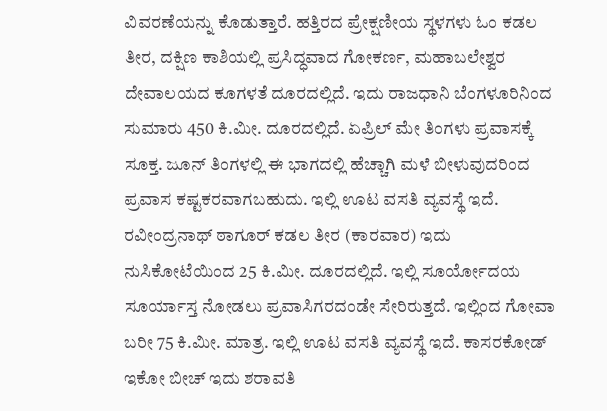ವಿವರಣೆಯನ್ನು ಕೊಡುತ್ತಾರೆ. ಹತ್ತಿರದ ಪ್ರೇಕ್ಷಣೀಯ ಸ್ಥಳಗಳು ಓಂ ಕಡಲ ತೀರ, ದಕ್ಷಿಣ ಕಾಶಿಯಲ್ಲಿ ಪ್ರಸಿದ್ಧವಾದ ಗೋಕರ್ಣ, ಮಹಾಬಲೇಶ್ವರ ದೇವಾಲಯದ ಕೂಗಳತೆ ದೂರದಲ್ಲಿದೆ. ಇದು ರಾಜಧಾನಿ ಬೆಂಗಳೂರಿನಿಂದ ಸುಮಾರು 450 ಕಿ.ಮೀ. ದೂರದಲ್ಲಿದೆ. ಏಪ್ರಿಲ್ ಮೇ ತಿಂಗಳು ಪ್ರವಾಸಕ್ಕೆ ಸೂಕ್ತ. ಜೂನ್ ತಿಂಗಳಲ್ಲಿ ಈ ಭಾಗದಲ್ಲಿ ಹೆಚ್ಚಾಗಿ ಮಳೆ ಬೀಳುವುದರಿಂದ ಪ್ರವಾಸ ಕಷ್ಟಕರವಾಗಬಹುದು. ಇಲ್ಲಿ ಊಟ ವಸತಿ ವ್ಯವಸ್ಥೆ ಇದೆ. ರವೀಂದ್ರನಾಥ್ ಠಾಗೂರ್ ಕಡಲ ತೀರ (ಕಾರವಾರ) ಇದು ನುಸಿಕೋಟೆಯಿಂದ 25 ಕಿ.ಮೀ. ದೂರದಲ್ಲಿದೆ. ಇಲ್ಲಿ ಸೂರ್ಯೋದಯ ಸೂರ್ಯಾಸ್ತ ನೋಡಲು ಪ್ರವಾಸಿಗರದಂಡೇ ಸೇರಿರುತ್ತದೆ. ಇಲ್ಲಿಂದ ಗೋವಾ ಬರೀ 75 ಕಿ.ಮೀ. ಮಾತ್ರ. ಇಲ್ಲಿ ಊಟ ವಸತಿ ವ್ಯವಸ್ಥೆ ಇದೆ. ಕಾಸರಕೋಡ್ ಇಕೋ ಬೀಚ್ ಇದು ಶರಾವತಿ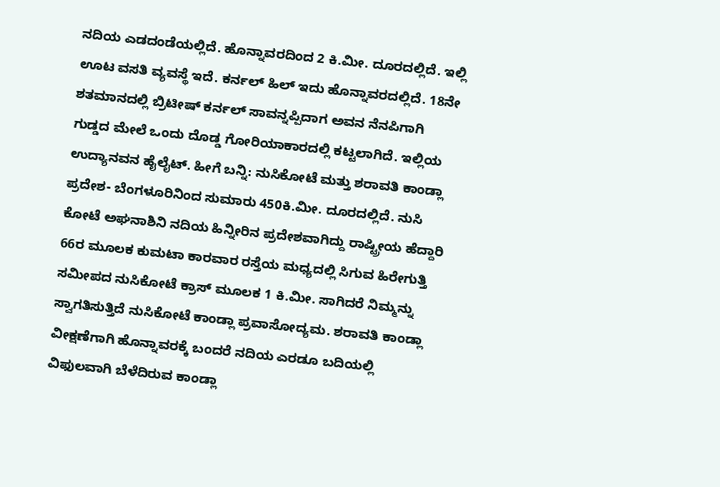ನದಿಯ ಎಡದಂಡೆಯಲ್ಲಿದೆ. ಹೊನ್ನಾವರದಿಂದ 2 ಕಿ.ಮೀ. ದೂರದಲ್ಲಿದೆ. ಇಲ್ಲಿ ಊಟ ವಸತಿ ವ್ಯವಸ್ಥೆ ಇದೆ. ಕರ್ನಲ್ ಹಿಲ್ ಇದು ಹೊನ್ನಾವರದಲ್ಲಿದೆ. 18ನೇ ಶತಮಾನದಲ್ಲಿ ಬ್ರಿಟೀಷ್ ಕರ್ನಲ್ ಸಾವನ್ನಪ್ಪಿದಾಗ ಅವನ ನೆನಪಿಗಾಗಿ ಗುಡ್ಡದ ಮೇಲೆ ಒಂದು ದೊಡ್ಡ ಗೋರಿಯಾಕಾರದಲ್ಲಿ ಕಟ್ಟಲಾಗಿದೆ. ಇಲ್ಲಿಯ ಉದ್ಯಾನವನ ಹೈಲೈಟ್. ಹೀಗೆ ಬನ್ನಿ: ನುಸಿಕೋಟೆ ಮತ್ತು ಶರಾವತಿ ಕಾಂಡ್ಲಾ ಪ್ರದೇಶ- ಬೆಂಗಳೂರಿನಿಂದ ಸುಮಾರು 450ಕಿ.ಮೀ. ದೂರದಲ್ಲಿದೆ. ನುಸಿ ಕೋಟೆ ಅಘನಾಶಿನಿ ನದಿಯ ಹಿನ್ನೀರಿನ ಪ್ರದೇಶವಾಗಿದ್ದು ರಾಷ್ಟ್ರೀಯ ಹೆದ್ದಾರಿ 66ರ ಮೂಲಕ ಕುಮಟಾ ಕಾರವಾರ ರಸ್ತೆಯ ಮಧ್ಯದಲ್ಲಿ ಸಿಗುವ ಹಿರೇಗುತ್ತಿ ಸಮೀಪದ ನುಸಿಕೋಟೆ ಕ್ರಾಸ್ ಮೂಲಕ 1 ಕಿ.ಮೀ. ಸಾಗಿದರೆ ನಿಮ್ಮನ್ನು ಸ್ವಾಗತಿಸುತ್ತಿದೆ ನುಸಿಕೋಟೆ ಕಾಂಡ್ಲಾ ಪ್ರವಾಸೋದ್ಯಮ. ಶರಾವತಿ ಕಾಂಡ್ಲಾ ವೀಕ್ಷಣೆಗಾಗಿ ಹೊನ್ನಾವರಕ್ಕೆ ಬಂದರೆ ನದಿಯ ಎರಡೂ ಬದಿಯಲ್ಲಿ ವಿಫುಲವಾಗಿ ಬೆಳೆದಿರುವ ಕಾಂಡ್ಲಾ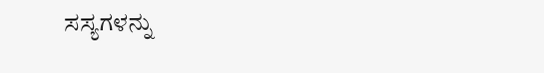ಸಸ್ಯಗಳನ್ನು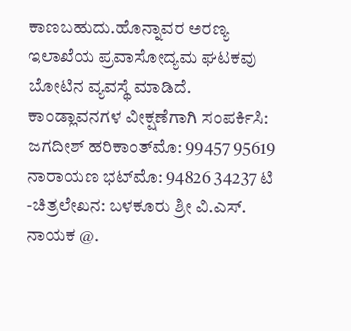ಕಾಣಬಹುದು.ಹೊನ್ನಾವರ ಅರಣ್ಯ ಇಲಾಖೆಯ ಪ್ರವಾಸೋದ್ಯಮ ಘಟಕವು ಬೋಟಿನ ವ್ಯವಸ್ಥೆ ಮಾಡಿದೆ. ಕಾಂಡ್ಲಾವನಗಳ ವೀಕ್ಷಣೆಗಾಗಿ ಸಂಪರ್ಕಿಸಿ: ಜಗದೀಶ್ ಹರಿಕಾಂತ್‌ಮೊ: 99457 95619 ನಾರಾಯಣ ಭಟ್‌ಮೊ: 94826 34237 ಟಿ -ಚಿತ್ರಲೇಖನ: ಬಳಕೂರು ಶ್ರೀ ವಿ.ಎಸ್. ನಾಯಕ @.